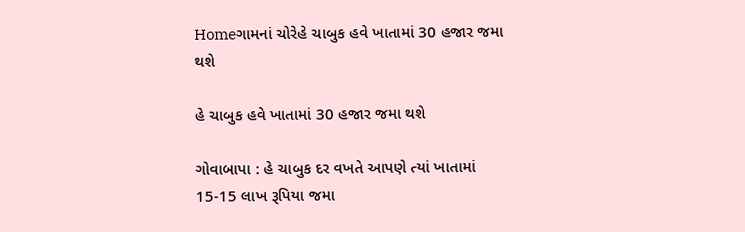Homeગામનાં ચોરેહે ચાબુક હવે ખાતામાં 30 હજાર જમા થશે

હે ચાબુક હવે ખાતામાં 30 હજાર જમા થશે

ગોવાબાપા : હે ચાબુક દર વખતે આપણે ત્યાં ખાતામાં 15-15 લાખ રૂપિયા જમા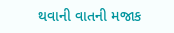થવાની વાતની મજાક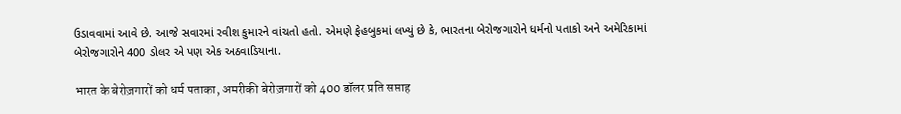ઉડાવવામાં આવે છે. આજે સવારમાં રવીશ કુમારને વાંચતો હતો. એમણે ફેહબુકમાં લખ્યું છે કે, ભારતના બેરોજગારોને ધર્મનો પતાકો અને અમેરિકામાં બેરોજગારોને 400 ડોલર એ પણ એક અઠવાડિયાના.

भारत के बेरोज़गारों को धर्म पताका, अमरीकी बेरोज़गारों को 400 डॉलर प्रति सप्ताह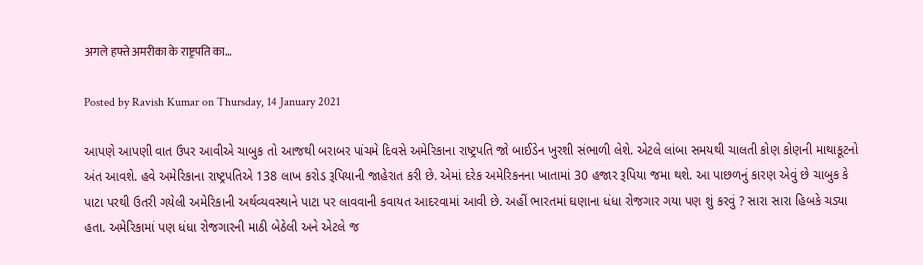अगले हफ्ते अमरीका के राष्ट्रपति का…

Posted by Ravish Kumar on Thursday, 14 January 2021

આપણે આપણી વાત ઉપર આવીએ ચાબુક તો આજથી બરાબર પાંચમે દિવસે અમેરિકાના રાષ્ટ્રપતિ જો બાઈડેન ખુરશી સંભાળી લેશે. એટલે લાંબા સમયથી ચાલતી કોણ કોણની માથાકૂટનો અંત આવશે. હવે અમેરિકાના રાષ્ટ્રપતિએ 138 લાખ કરોડ રૂપિયાની જાહેરાત કરી છે. એમાં દરેક અમેરિકનના ખાતામાં 30 હજાર રૂપિયા જમા થશે. આ પાછળનું કારણ એવું છે ચાબુક કે પાટા પરથી ઉતરી ગયેલી અમેરિકાની અર્થવ્યવસ્થાને પાટા પર લાવવાની કવાયત આદરવામાં આવી છે. અહીં ભારતમાં ઘણાના ધંધા રોજગાર ગયા પણ શું કરવું ? સારા સારા હિબકે ચડ્યા હતા. અમેરિકામાં પણ ધંધા રોજગારની માઠી બેઠેલી અને એટલે જ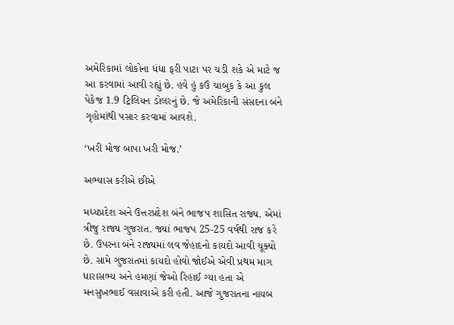અમેરિકામાં લોકોના ધંધા ફરી પાટા પર ચડી શકે એ માટે જ આ કરવામાં આવી રહ્યું છે. હવે હું કઉં ચાબુક કે આ કુલ પેકેજ 1.9 ટ્રિલિયન ડોલરનું છે. જે અમેરિકાની સંસદના બંને ગૃહોમાંથી પસાર કરવામાં આવશે.

‘ખરી મોજ બાપા ખરી મોજ.’

અભ્યાસ કરીએ છીએ

મધ્યપ્રદેશ અને ઉત્તરપ્રદેશ બંને ભાજપ શાસિત રાજ્ય. એમાં ત્રીજુ રાજ્ય ગુજરાત. જ્યાં ભાજપ 25-25 વર્ષથી રાજ કરે છે. ઉપરના બંને રાજ્યમાં લવ જેહાદનો કાયદો આવી ચૂક્યો છે. સામે ગુજરાતમાં કાયદો હોવો જોઈએ એવી પ્રથમ માગ ધારાસભ્ય અને હમણાં જેઓ રિહાઈ ગ્યા હતા એ મનસુખભાઈ વસાવાએ કરી હતી. આજે ગુજરાતના નાયબ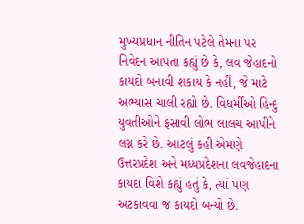મુખ્યપ્રધાન નીતિન પટેલે તેમના પર નિવેદન આપતા કહ્યું છે કે, લવ જેહાદનો કાયદો બનાવી શકાય કે નહીં, જે માટે અભ્યાસ ચાલી રહ્યો છે. વિધર્મીઓ હિન્દુ યુવતીઓને ફસાવી લોભ લાલચ આપીને લગ્ન કરે છે. આટલું કહી એમણે ઉત્તરપ્રદેશ અને મધ્યપ્રદેશના લવજેહાદના કાયદા વિશે કહ્યું હતું કે, ત્યાં પણ અટકાવવા જ કાયદો બન્યો છે.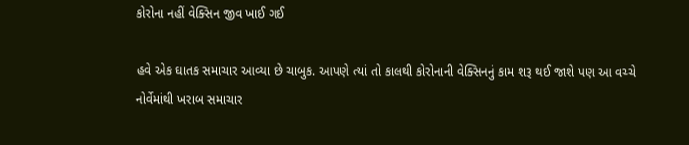કોરોના નહીં વેક્સિન જીવ ખાઈ ગઈ

હવે એક ઘાતક સમાચાર આવ્યા છે ચાબુક. આપણે ત્યાં તો કાલથી કોરોનાની વેક્સિનનું કામ શરૂ થઈ જાશે પણ આ વચ્ચે નોર્વેમાંથી ખરાબ સમાચાર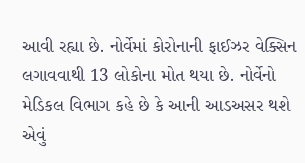આવી રહ્યા છે. નોર્વેમાં કોરોનાની ફાઈઝર વેક્સિન લગાવવાથી 13 લોકોના મોત થયા છે. નોર્વેનો મેડિકલ વિભાગ કહે છે કે આની આડઅસર થશે એવું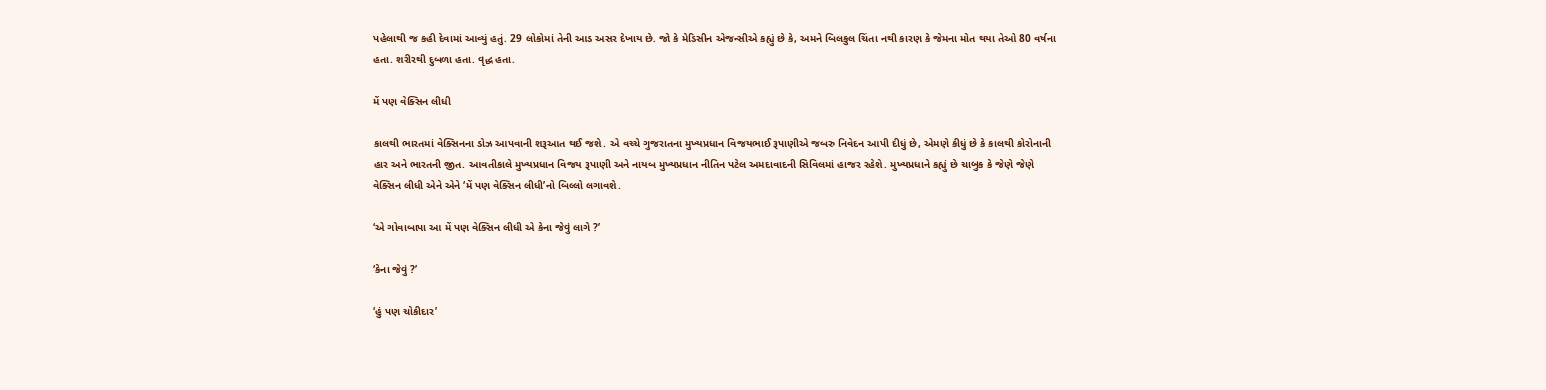પહેલાથી જ કહી દેવામાં આવ્યું હતું. 29 લોકોમાં તેની આડ અસર દેખાય છે. જો કે મેડિસીન એજન્સીએ કહ્યું છે કે, અમને બિલકુલ ચિંતા નથી કારણ કે જેમના મોત થયા તેઓ 80 વર્ષના હતા. શરીરથી દુબળા હતા. વૃદ્ધ હતા.

મેં પણ વેક્સિન લીધી

કાલથી ભારતમાં વેક્સિનના ડોઝ આપવાની શરૂઆત થઈ જશે. એ વચ્ચે ગુજરાતના મુખ્યપ્રધાન વિજયભાઈ રૂપાણીએ જબરુ નિવેદન આપી દીધું છે, એમણે કીધું છે કે કાલથી કોરોનાની હાર અને ભારતની જીત. આવતીકાલે મુખ્યપ્રધાન વિજય રૂપાણી અને નાયબ મુખ્યપ્રધાન નીતિન પટેલ અમદાવાદની સિવિલમાં હાજર રહેશે. મુખ્યપ્રધાને કહ્યું છે ચાબુક કે જેણે જેણે વેક્સિન લીધી એને એને ‘મેં પણ વેક્સિન લીધી’નો બિલ્લો લગાવશે.

‘એ ગોવાબાપા આ મેં પણ વેક્સિન લીધી એ કેના જેવું લાગે ?’

‘કેના જેવું ?’

‘હું પણ ચોકીદાર’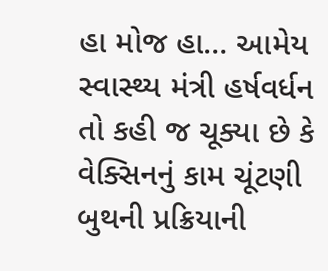હા મોજ હા… આમેય સ્વાસ્થ્ય મંત્રી હર્ષવર્ધન તો કહી જ ચૂક્યા છે કે વેક્સિનનું કામ ચૂંટણી બુથની પ્રક્રિયાની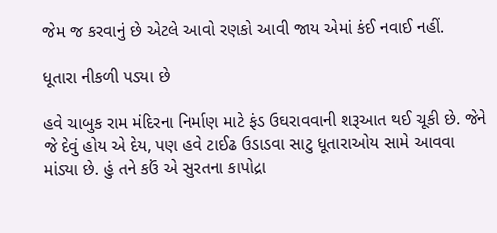જેમ જ કરવાનું છે એટલે આવો રણકો આવી જાય એમાં કંઈ નવાઈ નહીં.

ધૂતારા નીકળી પડ્યા છે

હવે ચાબુક રામ મંદિરના નિર્માણ માટે ફંડ ઉઘરાવવાની શરૂઆત થઈ ચૂકી છે. જેને જે દેવું હોય એ દેય, પણ હવે ટાઈઢ ઉડાડવા સાટુ ધૂતારાઓય સામે આવવા માંડ્યા છે. હું તને કઉં એ સુરતના કાપોદ્રા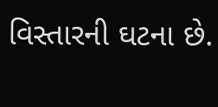વિસ્તારની ઘટના છે.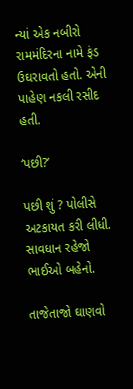ન્યાં એક નબીરો રામમંદિરના નામે ફંડ ઉઘરાવતો હતો. એની પાહેણ નકલી રસીદ હતી.

‘પછી?’

પછી શું ? પોલીસે અટકાયત કરી લીધી. સાવધાન રહેજો ભાઈઓ બહેનો.

તાજેતાજો ઘાણવો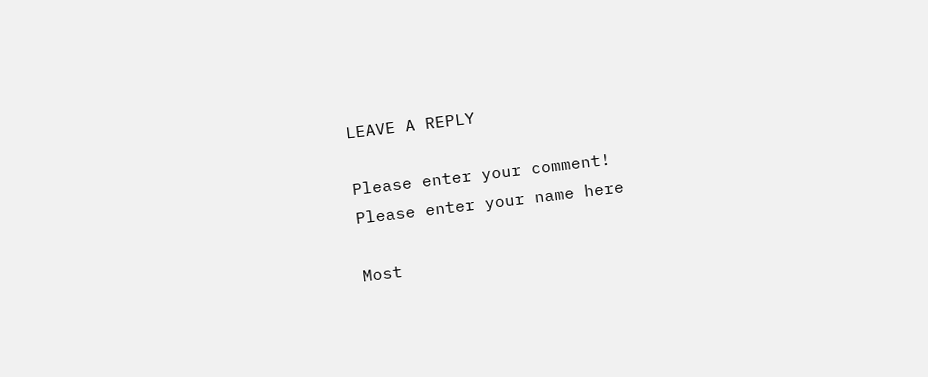LEAVE A REPLY

Please enter your comment!
Please enter your name here

Most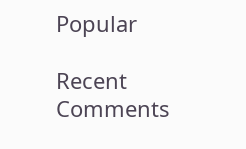Popular

Recent Comments